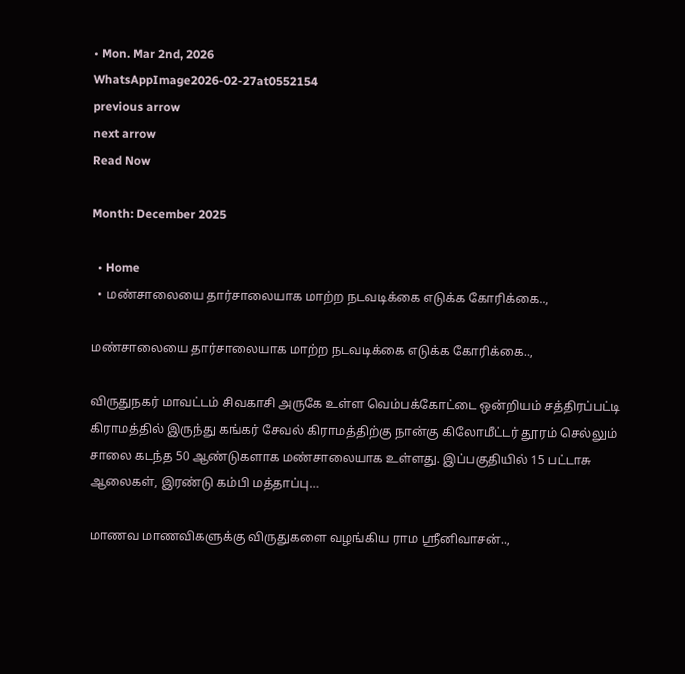• Mon. Mar 2nd, 2026
WhatsAppImage2026-02-27at0552154
previous arrow
next arrow
Read Now

Month: December 2025

  • Home
  • மண்சாலையை தார்சாலையாக மாற்ற நடவடிக்கை எடுக்க கோரிக்கை..,

மண்சாலையை தார்சாலையாக மாற்ற நடவடிக்கை எடுக்க கோரிக்கை..,

விருதுநகர் மாவட்டம் சிவகாசி அருகே உள்ள வெம்பக்கோட்டை ஒன்றியம் சத்திரப்பட்டி கிராமத்தில் இருந்து கங்கர் சேவல் கிராமத்திற்கு நான்கு கிலோமீட்டர் தூரம் செல்லும் சாலை கடந்த 50 ஆண்டுகளாக மண்சாலையாக உள்ளது. இப்பகுதியில் 15 பட்டாசு ஆலைகள், இரண்டு கம்பி மத்தாப்பு…

மாணவ மாணவிகளுக்கு விருதுகளை வழங்கிய ராம ஸ்ரீனிவாசன்..,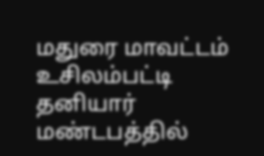மதுரை மாவட்டம் உசிலம்பட்டி தனியார் மண்டபத்தில்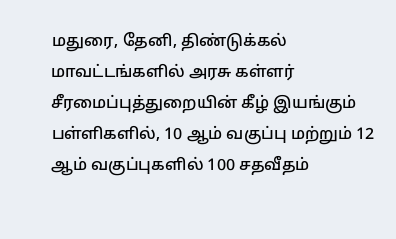மதுரை, தேனி, திண்டுக்கல் மாவட்டங்களில் அரசு கள்ளர் சீரமைப்புத்துறையின் கீழ் இயங்கும் பள்ளிகளில், 10 ஆம் வகுப்பு மற்றும் 12 ஆம் வகுப்புகளில் 100 சதவீதம்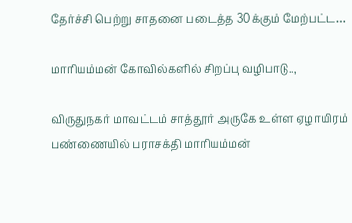தேர்ச்சி பெற்று சாதனை படைத்த 30க்கும் மேற்பட்ட…

மாரியம்மன் கோவில்களில் சிறப்பு வழிபாடு..,

விருதுநகர் மாவட்டம் சாத்தூர் அருகே உள்ள ஏழாயிரம் பண்ணையில் பராசக்தி மாரியம்மன்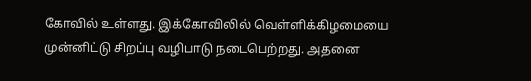கோவில் உள்ளது. இக்கோவிலில் வெள்ளிக்கிழமையை முன்னிட்டு சிறப்பு வழிபாடு நடைபெற்றது. அதனை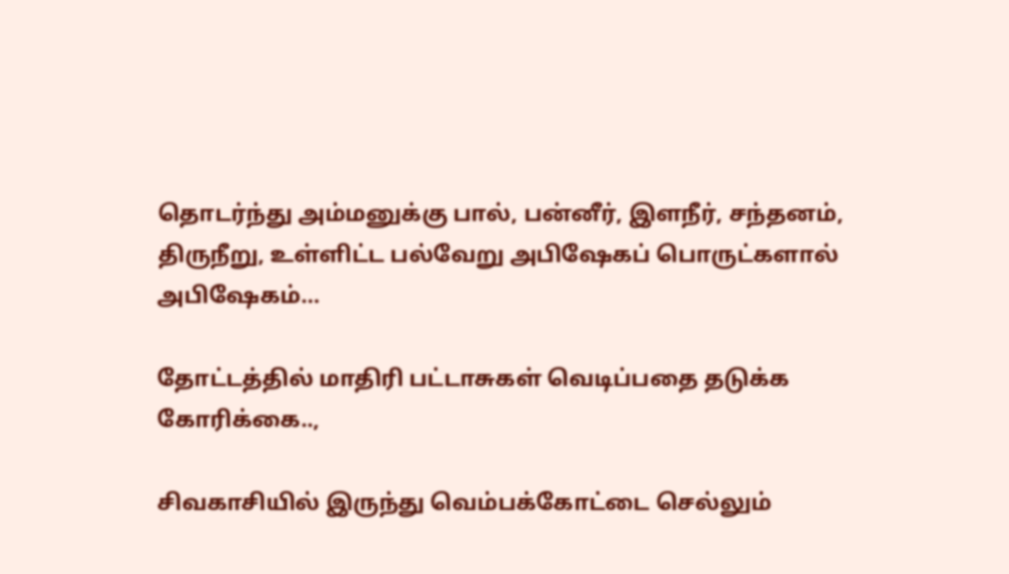தொடர்ந்து அம்மனுக்கு பால், பன்னீர், இளநீர், சந்தனம், திருநீறு, உள்ளிட்ட பல்வேறு அபிஷேகப் பொருட்களால் அபிஷேகம்…

தோட்டத்தில் மாதிரி பட்டாசுகள் வெடிப்பதை தடுக்க கோரிக்கை..,

சிவகாசியில் இருந்து வெம்பக்கோட்டை செல்லும்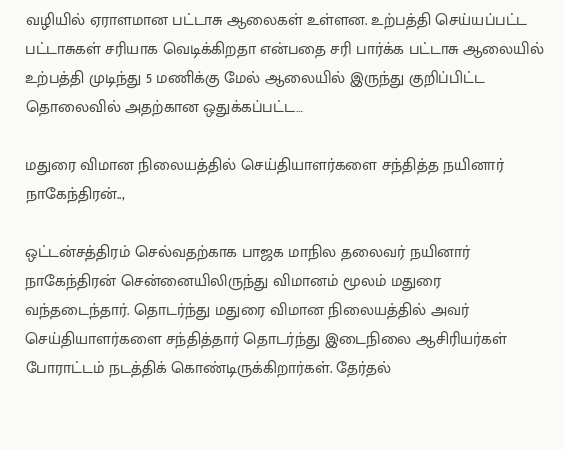வழியில் ஏராளமான பட்டாசு ஆலைகள் உள்ளன. உற்பத்தி செய்யப்பட்ட பட்டாசுகள் சரியாக வெடிக்கிறதா என்பதை சரி பார்க்க பட்டாசு ஆலையில் உற்பத்தி முடிந்து 5 மணிக்கு மேல் ஆலையில் இருந்து குறிப்பிட்ட தொலைவில் அதற்கான ஒதுக்கப்பட்ட…

மதுரை விமான நிலையத்தில் செய்தியாளர்களை சந்தித்த நயினார் நாகேந்திரன்..,

ஒட்டன்சத்திரம் செல்வதற்காக பாஜக மாநில தலைவர் நயினார் நாகேந்திரன் சென்னையிலிருந்து விமானம் மூலம் மதுரை வந்தடைந்தார். தொடர்ந்து மதுரை விமான நிலையத்தில் அவர் செய்தியாளர்களை சந்தித்தார் தொடர்ந்து இடைநிலை ஆசிரியர்கள் போராட்டம் நடத்திக் கொண்டிருக்கிறார்கள். தேர்தல்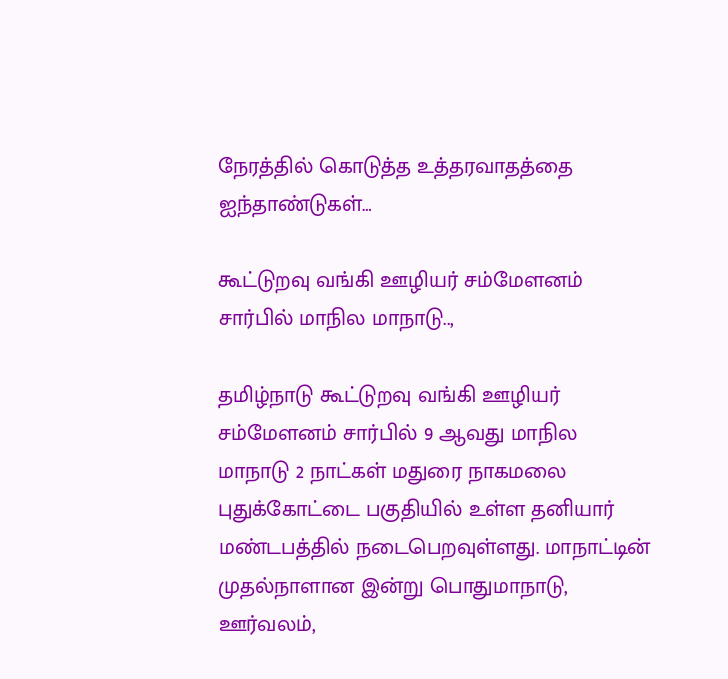நேரத்தில் கொடுத்த உத்தரவாதத்தை ஐந்தாண்டுகள்…

கூட்டுறவு வங்கி ஊழியர் சம்மேளனம் சார்பில் மாநில மாநாடு..,

தமிழ்நாடு கூட்டுறவு வங்கி ஊழியர் சம்மேளனம் சார்பில் 9 ஆவது மாநில மாநாடு 2 நாட்கள் மதுரை நாகமலை புதுக்கோட்டை பகுதியில் உள்ள தனியார் மண்டபத்தில் நடைபெறவுள்ளது. மாநாட்டின் முதல்நாளான இன்று பொதுமாநாடு, ஊர்வலம்,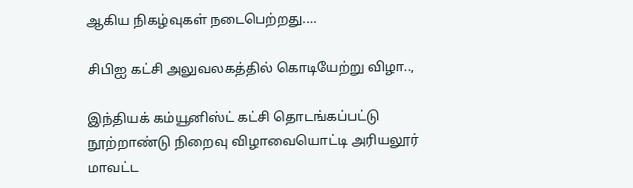ஆகிய நிகழ்வுகள் நடைபெற்றது.…

சிபிஐ கட்சி அலுவலகத்தில் கொடியேற்று விழா..,

இந்தியக் கம்யூனிஸ்ட் கட்சி தொடங்கப்பட்டு நூற்றாண்டு நிறைவு விழாவையொட்டி அரியலூர் மாவட்ட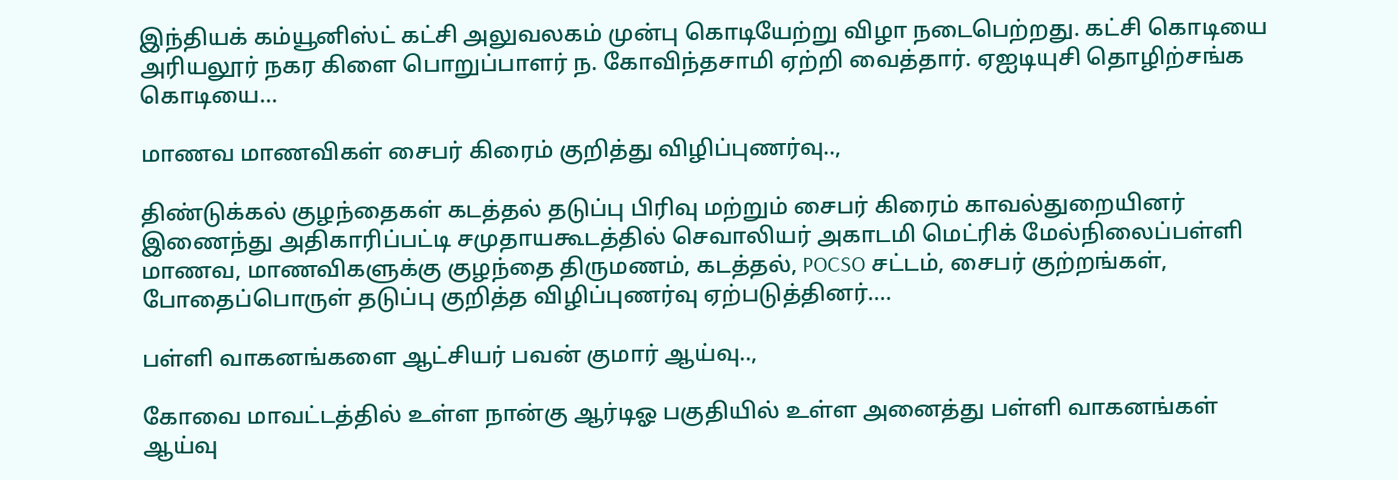இந்தியக் கம்யூனிஸ்ட் கட்சி அலுவலகம் முன்பு கொடியேற்று விழா நடைபெற்றது. கட்சி கொடியை அரியலூர் நகர கிளை பொறுப்பாளர் ந. கோவிந்தசாமி ஏற்றி வைத்தார். ஏஐடியுசி தொழிற்சங்க கொடியை…

மாணவ மாணவிகள் சைபர் கிரைம் குறித்து விழிப்புணர்வு..,

திண்டுக்கல் குழந்தைகள் கடத்தல் தடுப்பு பிரிவு மற்றும் சைபர் கிரைம் காவல்துறையினர் இணைந்து அதிகாரிப்பட்டி சமுதாயகூடத்தில் செவாலியர் அகாடமி மெட்ரிக் மேல்நிலைப்பள்ளி மாணவ, மாணவிகளுக்கு குழந்தை திருமணம், கடத்தல், POCSO சட்டம், சைபர் குற்றங்கள், போதைப்பொருள் தடுப்பு குறித்த விழிப்புணர்வு ஏற்படுத்தினர்.…

பள்ளி வாகனங்களை ஆட்சியர் பவன் குமார் ஆய்வு..,

கோவை மாவட்டத்தில் உள்ள நான்கு ஆர்டிஓ பகுதியில் உள்ள அனைத்து பள்ளி வாகனங்கள் ஆய்வு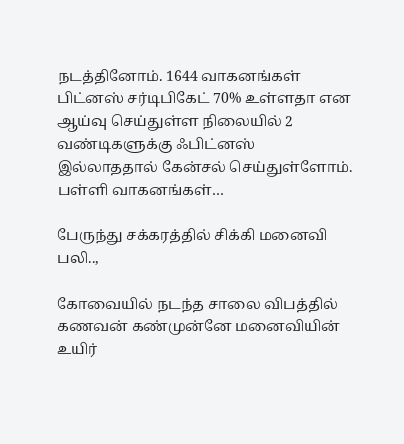நடத்தினோம். 1644 வாகனங்கள் பிட்னஸ் சர்டிபிகேட் 70% உள்ளதா என ஆய்வு செய்துள்ள நிலையில் 2 வண்டிகளுக்கு ஃபிட்னஸ் இல்லாததால் கேன்சல் செய்துள்ளோம். பள்ளி வாகனங்கள்…

பேருந்து சக்கரத்தில் சிக்கி மனைவி பலி..,

கோவையில் நடந்த சாலை விபத்தில் கணவன் கண்முன்னே மனைவியின் உயிர்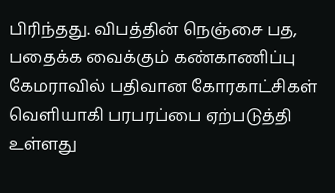பிரிந்தது. விபத்தின் நெஞ்சை பத, பதைக்க வைக்கும் கண்காணிப்பு கேமராவில் பதிவான கோரகாட்சிகள் வெளியாகி பரபரப்பை ஏற்படுத்தி உள்ளது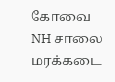கோவை NH சாலை மரக்கடை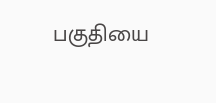பகுதியை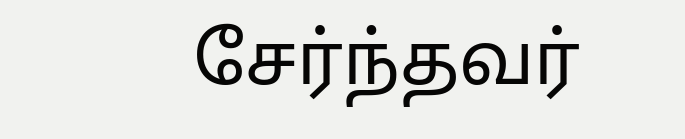சேர்ந்தவர்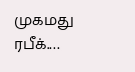முகமது ரபீக்.…